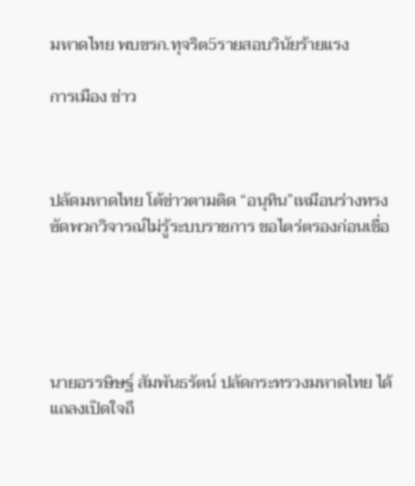มหาดไทย พบขรก.ทุจริต5รายสอบวินัยร้ายแรง

การเมือง ข่าว



ปลัดมหาดไทย โต้ข่าวตามติด “อนุทิน”เหมือนร่างทรง ซัดพวกวิจารณ์ไม่รู้ระบบราชการ ขอไตร่ตรองก่อนเชื่อ





นายอรรษิษฐ์ สัมพันธรัตน์ ปลัดกระทรวงมหาดไทย ได้แถลงเปิดใจถึ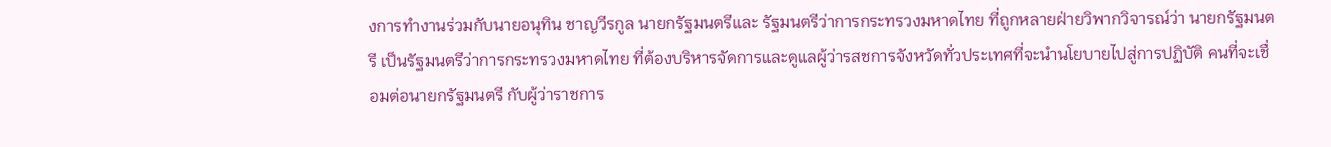งการทำงานร่วมกับนายอนุทิน ชาญวีรกูล นายกรัฐมนตรีและ รัฐมนตรีว่าการกระทรวงมหาดไทย ที่ถูกหลายฝ่ายวิพากวิจารณ์ว่า นายกรัฐมนตรี เป็นรัฐมนตรีว่าการกระทรวงมหาดไทย ที่ต้องบริหารจัดการและดูแลผู้ว่ารสชการจังหวัดทั่วประเทศที่จะนำนโยบายไปสู่การปฏิบัติ คนที่จะเชื่อมต่อนายกรัฐมนตรี กับผู้ว่าราชการ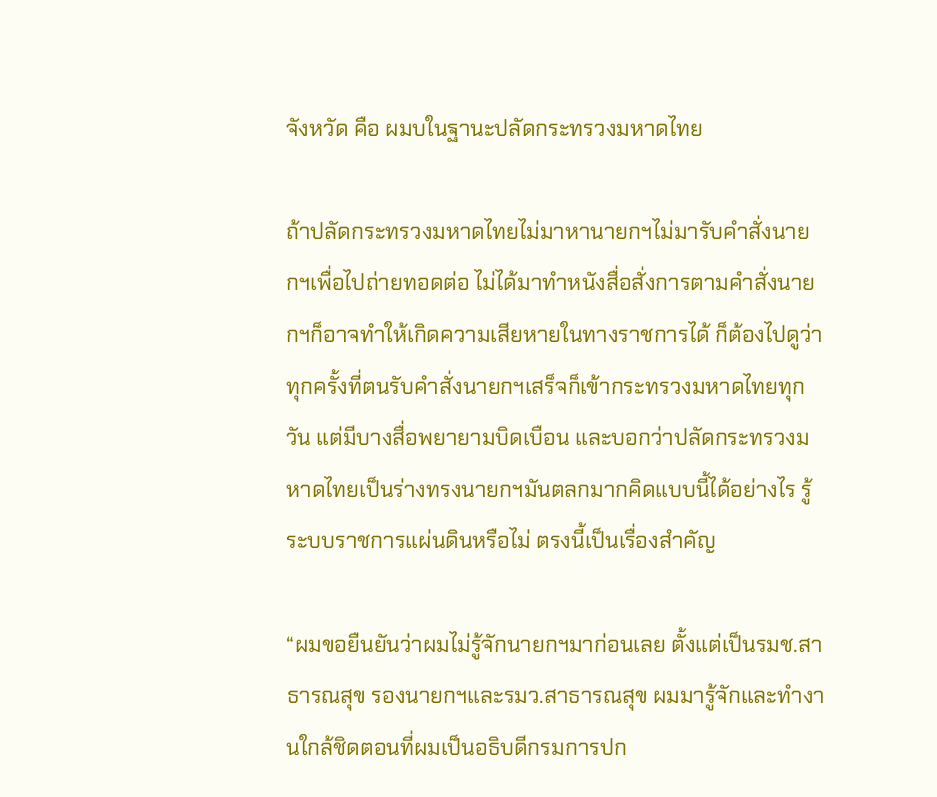จังหวัด คือ ผมบในฐานะปลัดกระทรวงมหาดไทย

ถ้าปลัดกระทรวงมหาดไทยไม่มาหานายกฯไม่มารับคำสั่งนายกฯเพื่อไปถ่ายทอดต่อ ไม่ได้มาทำหนังสื่อสั่งการตามคำสั่งนายกฯก็อาจทำให้เกิดความเสียหายในทางราชการได้ ก็ต้องไปดูว่าทุกครั้งที่ตนรับคำสั่งนายกฯเสร็จก็เข้ากระทรวงมหาดไทยทุกวัน แต่มีบางสื่อพยายามบิดเบือน และบอกว่าปลัดกระทรวงมหาดไทยเป็นร่างทรงนายกฯมันตลกมากคิดแบบนี้ได้อย่างไร รู้ระบบราชการแผ่นดินหรือไม่ ตรงนี้เป็นเรื่องสำคัญ

“ผมขอยืนยันว่าผมไม่รู้จักนายกฯมาก่อนเลย ตั้งแต่เป็นรมช.สาธารณสุข รองนายกฯและรมว.สาธารณสุข ผมมารู้จักและทำงานใกล้ชิดตอนที่ผมเป็นอธิบดีกรมการปก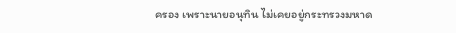ครอง เพราะนายอนุทิน ไม่เคยอยู่กระทรวงมหาด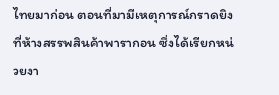ไทยมาก่อน ตอนที่มามีเหตุการณ์กราดยิงที่ห้างสรรพสินค้าพารากอน ซึ่งได้เรียกหน่วยงา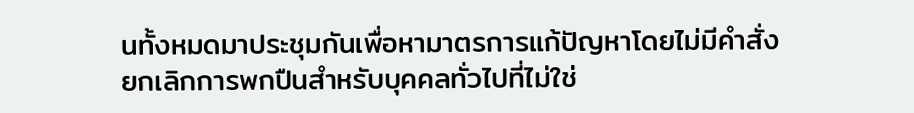นทั้งหมดมาประชุมกันเพื่อหามาตรการแก้ปัญหาโดยไม่มีคำสั่งยกเลิกการพกปืนสำหรับบุคคลทั่วไปที่ไม่ใช่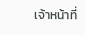เจ้าหน้าที่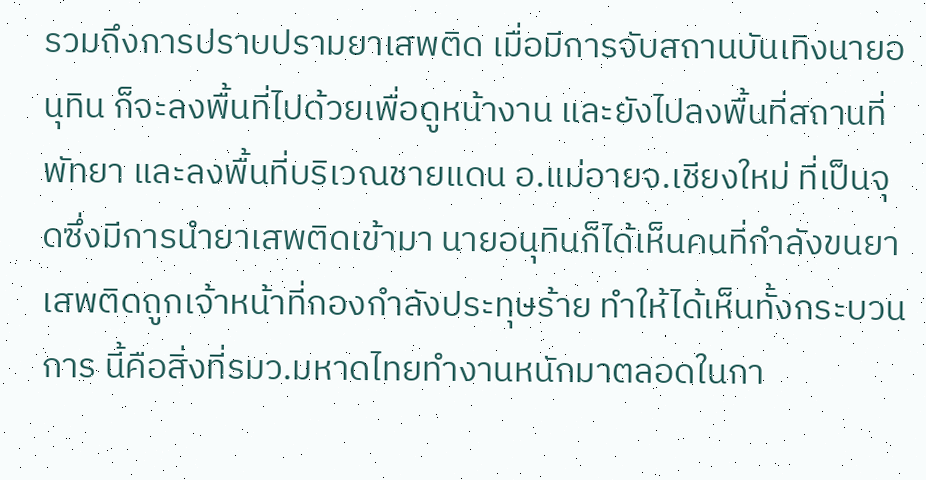รวมถึงการปราบปรามยาเสพติด เมื่อมีการจับสถานบันเทิงนายอนุทิน ก็จะลงพื้นที่ไปด้วยเพื่อดูหน้างาน และยังไปลงพื้นที่สถานที่พัทยา และลงพื้นที่บริเวณชายแดน อ.แม่อายจ.เชียงใหม่ ที่เป็นจุดซึ่งมีการนำยาเสพติดเข้ามา นายอนุทินก็ได้เห็นคนที่กำลังขนยาเสพติดถูกเจ้าหน้าที่กองกำลังประทุษร้าย ทำให้ได้เห็นทั้งกระบวนการ นี้คือสิ่งที่รมว.มหาดไทยทำงานหนักมาตลอดในกา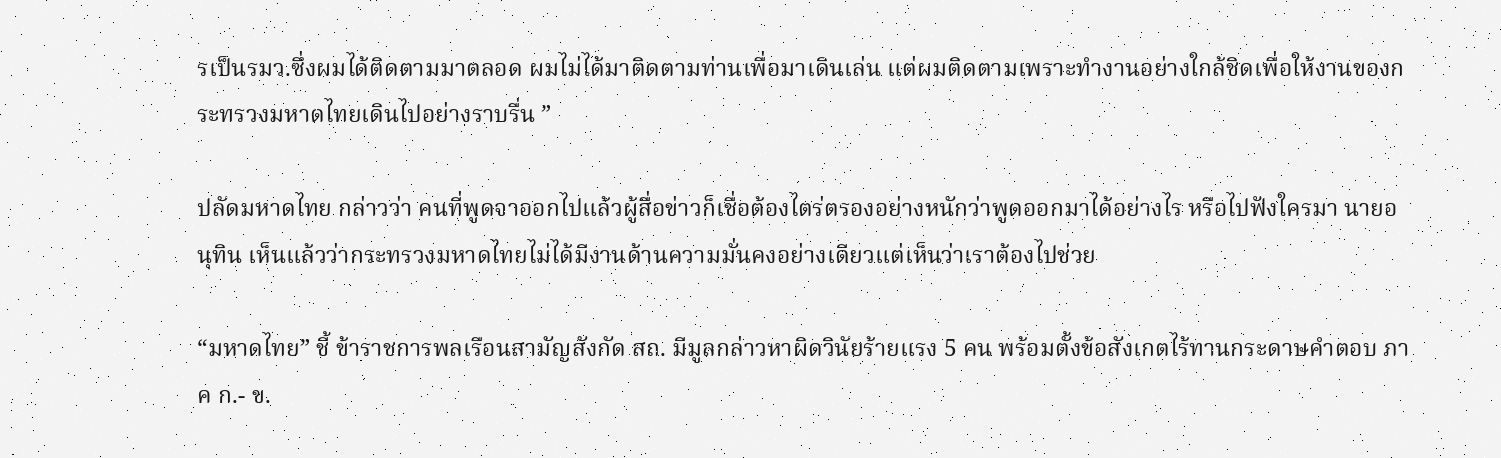รเป็นรมว.ซึ่งผมได้ติดตามมาตลอด ผมไม่ได้มาติดตามท่านเพื่อมาเดินเล่น แต่ผมติดตามเพราะทำงานอย่างใกล้ชิดเพื่อให้งานของกระทรวงมหาดไทยเดินไปอย่างราบรื่น ”

ปลัดมหาดไทย กล่าวว่า คนที่พูดจาออกไปแล้วผู้สื่อข่าวก็เชื่อต้องไตร่ตรองอย่างหนักว่าพูดออกมาได้อย่างไร หรือไปฟังใครมา นายอนุทิน เห็นแล้วว่ากระทรวงมหาดไทยไม่ได้มีงานด้านความมั่นคงอย่างเดียวแต่เห็นว่าเราต้องไปช่วย

“มหาดไทย” ชี้ ข้าราชการพลเรือนสามัญสังกัด สถ. มีมูลกล่าวหาผิดวินัยร้ายแรง 5 คน พร้อมตั้งข้อสังเกตไร้ทานกระดาษคำตอบ ภาค ก.- ข.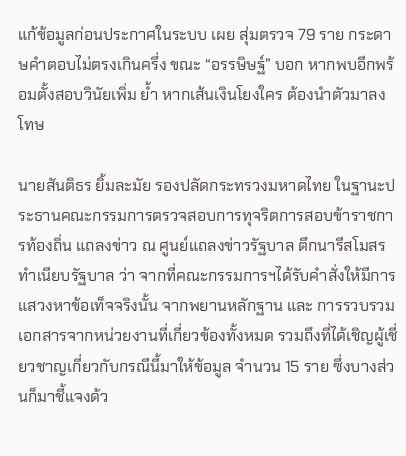แก้ข้อมูลก่อนประกาศในระบบ เผย สุ่มตรวจ 79 ราย กระดาษคำตอบไม่ตรงเกินครึ่ง ขณะ “อรรษิษฐ์” บอก หากพบอีกพร้อมตั้งสอบวินัยเพิ่ม ย้ำ หากเส้นเงินโยงใคร ต้องนำตัวมาลงโทษ

นายสันติธร ยิ้มละมัย รองปลัดกระทรวงมหาดไทย ในฐานะประธานคณะกรรมการตรวจสอบการทุจริตการสอบข้าราชการท้องถิ่น แถลงข่าว ณ ศูนย์แถลงข่าวรัฐบาล ตึกนารีสโมสร ทำเนียบรัฐบาล ว่า จากที่คณะกรรมการฯได้รับคำสั่งให้มีการแสวงหาข้อเท็จจริงนั้น จากพยานหลักฐาน และ การรวบรวมเอกสารจากหน่วยงานที่เกี่ยวข้องทั้งหมด รวมถึงที่ได้เชิญผู้เชี่ยวชาญเกี่ยวกับกรณีนี้มาให้ข้อมูล จำนวน 15 ราย ซึ่งบางส่วนก็มาชี้แจงด้ว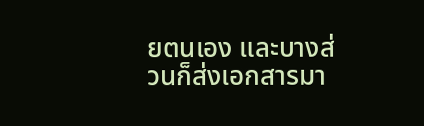ยตนเอง และบางส่วนก็ส่งเอกสารมา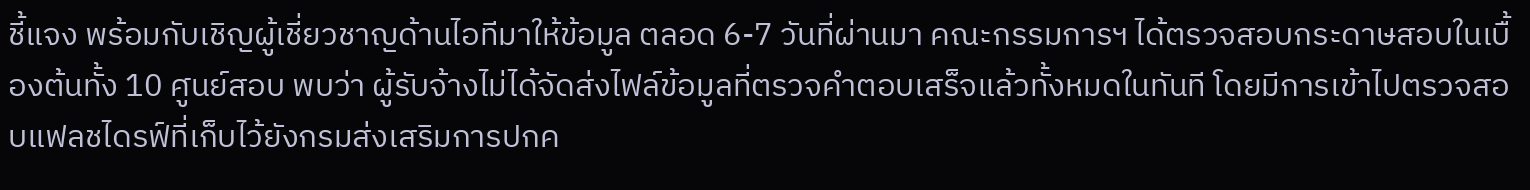ชี้แจง พร้อมกับเชิญผู้เชี่ยวชาญด้านไอทีมาให้ข้อมูล ตลอด 6-7 วันที่ผ่านมา คณะกรรมการฯ ได้ตรวจสอบกระดาษสอบในเบื้องต้นทั้ง 10 ศูนย์สอบ พบว่า ผู้รับจ้างไม่ได้จัดส่งไฟล์ข้อมูลที่ตรวจคำตอบเสร็จแล้วทั้งหมดในทันที โดยมีการเข้าไปตรวจสอบแฟลชไดรฟ์ที่เก็บไว้ยังกรมส่งเสริมการปกค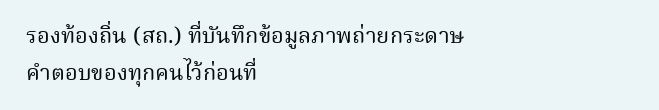รองท้องถิ่น (สถ.) ที่บันทึกข้อมูลภาพถ่ายกระดาษคำตอบของทุกคนไว้ก่อนที่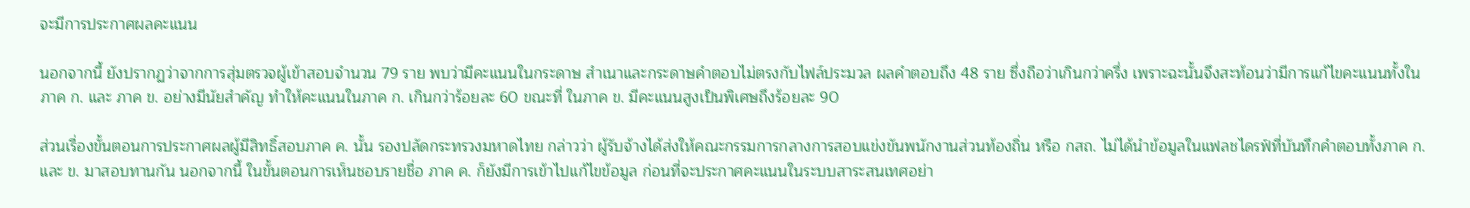จะมีการประกาศผลคะแนน

นอกจากนี้ ยังปรากฏว่าจากการสุ่มตรวจผู้เข้าสอบจำนวน 79 ราย พบว่ามีคะแนนในกระดาษ สำเนาและกระดาษคำตอบไม่ตรงกับไฟล์ประมวล ผลคำตอบถึง 48 ราย ซึ่งถือว่าเกินกว่าครึ่ง เพราะฉะนั้นจึงสะท้อนว่ามีการแก้ไขคะแนนทั้งในภาค ก. และ ภาค ข. อย่างมีนัยสำคัญ ทำให้คะแนนในภาค ก. เกินกว่าร้อยละ 60 ขณะที่ ในภาค ข. มีคะแนนสูงเป็นพิเศษถึงร้อยละ 90

ส่วนเรื่องขั้นตอนการประกาศผลผู้มีสิทธิ์สอบภาค ค. นั้น รองปลัดกระทรวงมหาดไทย กล่าวว่า ผู้รับจ้างได้ส่งให้คณะกรรมการกลางการสอบแข่งขันพนักงานส่วนท้องถิ่น หรือ กสถ. ไม่ได้นำข้อมูลในแฟลชไดรฟ์ที่บันทึกคำตอบทั้งภาค ก. และ ข. มาสอบทานกัน นอกจากนี้ ในขั้นตอนการเห็นชอบรายชื่อ ภาค ค. ก็ยังมีการเข้าไปแก้ไขข้อมูล ก่อนที่จะประกาศคะแนนในระบบสาระสนเทศอย่า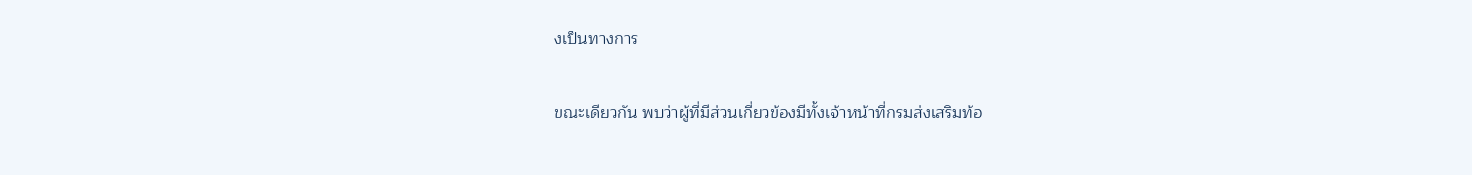งเป็นทางการ

ขณะเดียวกัน พบว่าผู้ที่มีส่วนเกี่ยวข้องมีทั้งเจ้าหน้าที่กรมส่งเสริมท้อ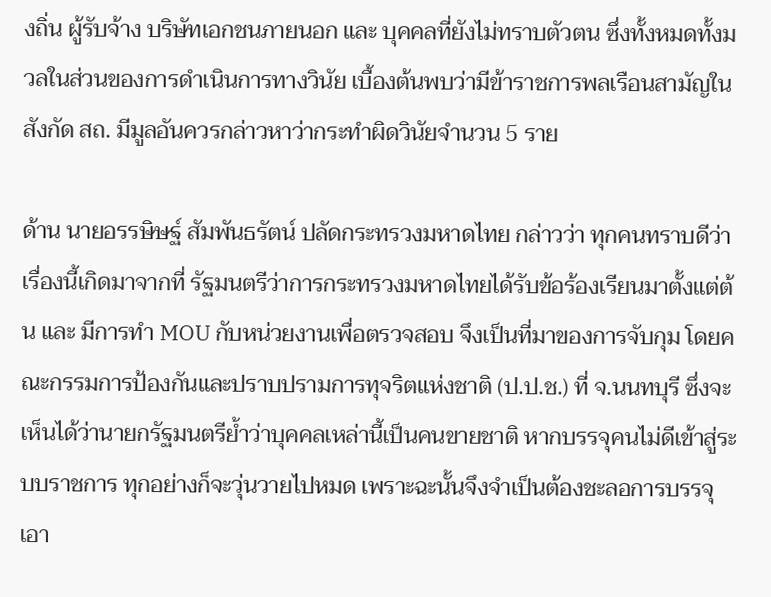งถิ่น ผู้รับจ้าง บริษัทเอกชนภายนอก และ บุคคลที่ยังไม่ทราบตัวตน ซึ่งทั้งหมดทั้งมวลในส่วนของการดำเนินการทางวินัย เบื้องต้นพบว่ามีข้าราชการพลเรือนสามัญในสังกัด สถ. มีมูลอันควรกล่าวหาว่ากระทำผิดวินัยจำนวน 5 ราย

ด้าน นายอรรษิษฐ์ สัมพันธรัตน์ ปลัดกระทรวงมหาดไทย กล่าวว่า ทุกคนทราบดีว่าเรื่องนี้เกิดมาจากที่ รัฐมนตรีว่าการกระทรวงมหาดไทยได้รับข้อร้องเรียนมาตั้งแต่ต้น และ มีการทำ MOU กับหน่วยงานเพื่อตรวจสอบ จึงเป็นที่มาของการจับกุม โดยคณะกรรมการป้องกันและปราบปรามการทุจริตแห่งชาติ (ป.ป.ช.) ที่ จ.นนทบุรี ซึ่งจะเห็นได้ว่านายกรัฐมนตรีย้ำว่าบุคคลเหล่านี้เป็นคนขายชาติ หากบรรจุคนไม่ดีเข้าสู่ระบบราชการ ทุกอย่างก็จะวุ่นวายไปหมด เพราะฉะนั้นจึงจำเป็นต้องชะลอการบรรจุเอา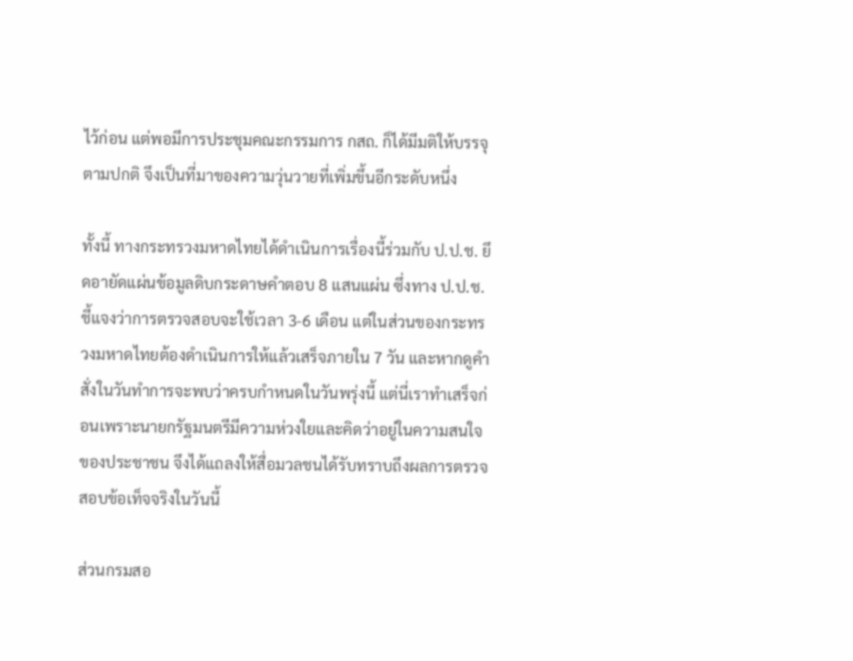ไว้ก่อน แต่พอมีการประชุมคณะกรรมการ กสถ. ก็ได้มีมติให้บรรจุตามปกติ จึงเป็นที่มาของความวุ่นวายที่เพิ่มขึ้นอีกระดับหนึ่ง

ทั้งนี้ ทางกระทรวงมหาดไทยได้ดำเนินการเรื่องนี้ร่วมกับ ป.ป.ช. ยึดอายัดแผ่นข้อมูลดิบกระดาษคำตอบ 8 แสนแผ่น ซึ่งทาง ป.ป.ช. ชี้แจงว่าการตรวจสอบจะใช้เวลา 3-6 เดือน แต่ในส่วนของกระทรวงมหาดไทยต้องดำเนินการให้แล้วเสร็จภายใน 7 วัน และหากดูคำสั่งในวันทำการจะพบว่าครบกำหนดในวันพรุ่งนี้ แต่นี่เราทำเสร็จก่อนเพราะนายกรัฐมนตรีมีความห่วงใยและคิดว่าอยู่ในความสนใจของประชาชน จึงได้แถลงให้สื่อมวลชนได้รับทราบถึงผลการตรวจสอบข้อเท็จจริงในวันนี้

ส่วนกรมสอ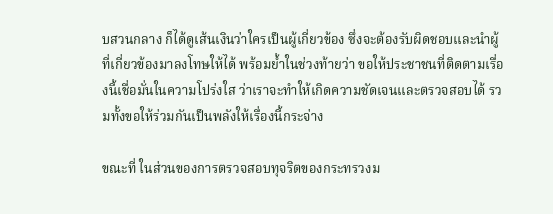บสวนกลาง ก็ได้ดูเส้นเงินว่าใครเป็นผู้เกี่ยวข้อง ซึ่งจะต้องรับผิดชอบและนำผู้ที่เกี่ยวข้องมาลงโทษให้ได้ พร้อมย้ำในช่วงท้ายว่า ขอให้ประชาชนที่ติดตามเรื่องนี้เชื่อมั่นในความโปร่งใส ว่าเราจะทำให้เกิดความชัดเจนและตรวจสอบได้ รวมทั้งขอให้ร่วมกันเป็นพลังให้เรื่องนี้กระจ่าง

ขณะที่ ในส่วนของการตรวจสอบทุจริตของกระทรวงม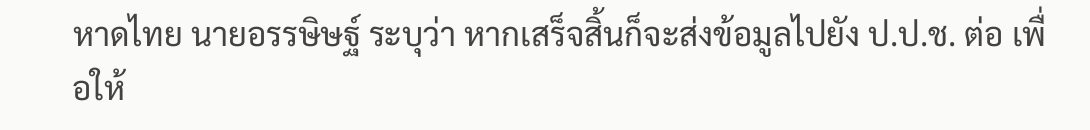หาดไทย นายอรรษิษฐ์ ระบุว่า หากเสร็จสิ้นก็จะส่งข้อมูลไปยัง ป.ป.ช. ต่อ เพื่อให้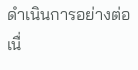ดำเนินการอย่างต่อเนื่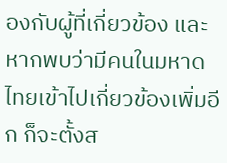องกับผู้ที่เกี่ยวข้อง และหากพบว่ามีคนในมหาดไทยเข้าไปเกี่ยวข้องเพิ่มอีก ก็จะตั้งส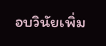อบวินัยเพิ่ม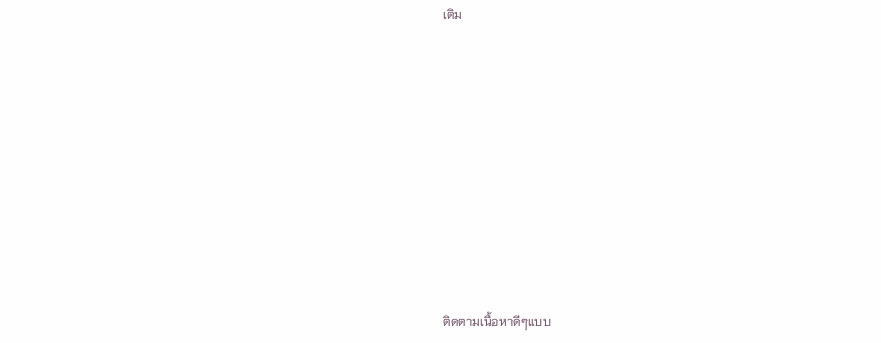เติม











ติดตามเนื้อหาดีๆแบบ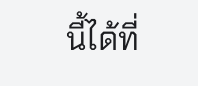นี้ได้ที่